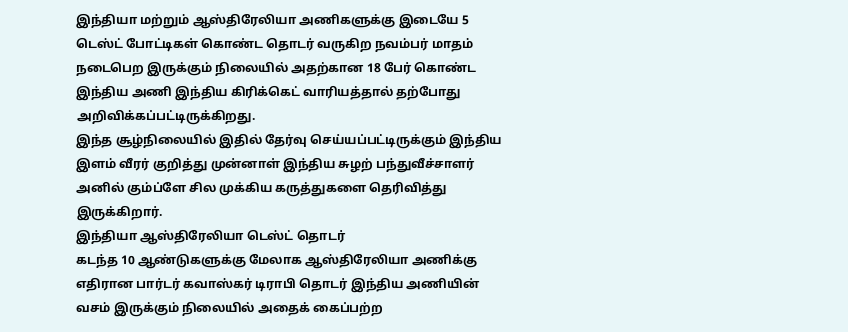இந்தியா மற்றும் ஆஸ்திரேலியா அணிகளுக்கு இடையே 5 டெஸ்ட் போட்டிகள் கொண்ட தொடர் வருகிற நவம்பர் மாதம் நடைபெற இருக்கும் நிலையில் அதற்கான 18 பேர் கொண்ட இந்திய அணி இந்திய கிரிக்கெட் வாரியத்தால் தற்போது அறிவிக்கப்பட்டிருக்கிறது.
இந்த சூழ்நிலையில் இதில் தேர்வு செய்யப்பட்டிருக்கும் இந்திய இளம் வீரர் குறித்து முன்னாள் இந்திய சுழற் பந்துவீச்சாளர் அனில் கும்ப்ளே சில முக்கிய கருத்துகளை தெரிவித்து இருக்கிறார்.
இந்தியா ஆஸ்திரேலியா டெஸ்ட் தொடர்
கடந்த 10 ஆண்டுகளுக்கு மேலாக ஆஸ்திரேலியா அணிக்கு எதிரான பார்டர் கவாஸ்கர் டிராபி தொடர் இந்திய அணியின் வசம் இருக்கும் நிலையில் அதைக் கைப்பற்ற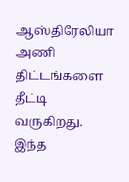ஆஸ்திரேலியா அணி திட்டங்களை தீட்டி வருகிறது. இந்த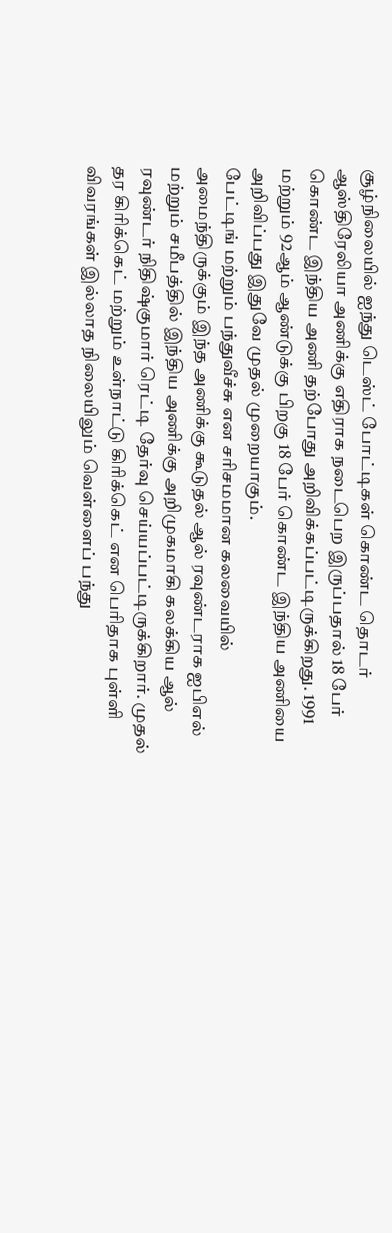சூழ்நிலையில் ஐந்து டெஸ்ட் போட்டிகள் கொண்ட தொடர் ஆஸ்திரேலியா அணிக்கு எதிராக நடைபெற இருப்பதால் 18 பேர் கொண்ட இந்திய அணி தற்போது அறிவிக்கப்பட்டிருக்கிறது. 1991 மற்றும் 92ஆம் ஆண்டுக்கு பிறகு 18 பேர் கொண்ட இந்திய அணியை அறிவிப்பது இதுவே முதல் முறையாகும்.
பேட்டிங் மற்றும் பந்துவீச்சு என சரிசமமான கலவையில் அமைந்திருக்கும் இந்த அணிக்கு கூடுதல் ஆல் ரவுண்டராக ஐபிஎல் மற்றும் சமீபத்தில் இந்திய அணிக்கு அறிமுகமாகி கலக்கிய ஆல் ரவுண்டர் நிதிஷ்குமார் ரெட்டி தேர்வு செய்யப்பட்டிருக்கிறார். முதல் தர கிரிக்கெட் மற்றும் உள்நாட்டு கிரிக்கெட் என பெரிதாக புள்ளி விவரங்கள் இல்லாத நிலையிலும் வெள்ளைப் பந்து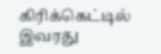கிரிக்கெட்டில் இவரது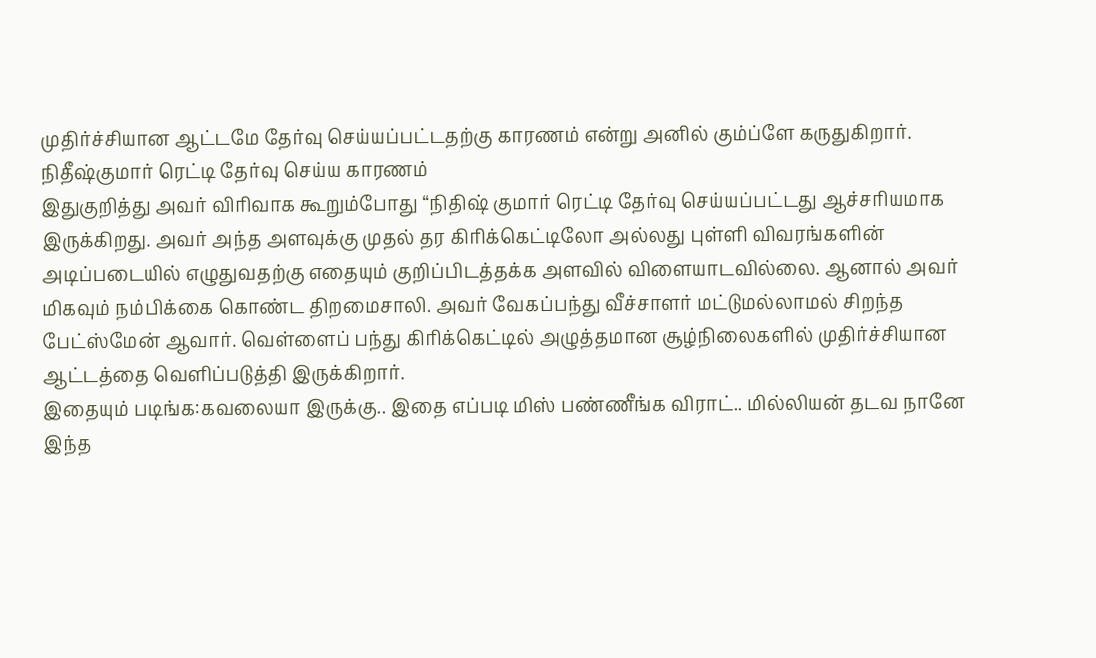முதிர்ச்சியான ஆட்டமே தேர்வு செய்யப்பட்டதற்கு காரணம் என்று அனில் கும்ப்ளே கருதுகிறார்.
நிதீஷ்குமார் ரெட்டி தேர்வு செய்ய காரணம்
இதுகுறித்து அவர் விரிவாக கூறும்போது “நிதிஷ் குமார் ரெட்டி தேர்வு செய்யப்பட்டது ஆச்சரியமாக இருக்கிறது. அவர் அந்த அளவுக்கு முதல் தர கிரிக்கெட்டிலோ அல்லது புள்ளி விவரங்களின் அடிப்படையில் எழுதுவதற்கு எதையும் குறிப்பிடத்தக்க அளவில் விளையாடவில்லை. ஆனால் அவர் மிகவும் நம்பிக்கை கொண்ட திறமைசாலி. அவர் வேகப்பந்து வீச்சாளர் மட்டுமல்லாமல் சிறந்த பேட்ஸ்மேன் ஆவார். வெள்ளைப் பந்து கிரிக்கெட்டில் அழுத்தமான சூழ்நிலைகளில் முதிர்ச்சியான ஆட்டத்தை வெளிப்படுத்தி இருக்கிறார்.
இதையும் படிங்க:கவலையா இருக்கு.. இதை எப்படி மிஸ் பண்ணீங்க விராட்.. மில்லியன் தடவ நானே இந்த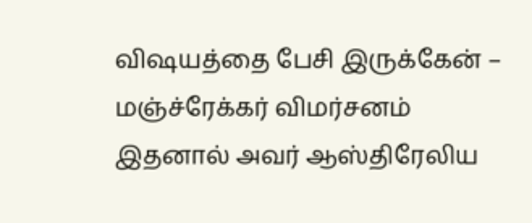விஷயத்தை பேசி இருக்கேன் – மஞ்ச்ரேக்கர் விமர்சனம்
இதனால் அவர் ஆஸ்திரேலிய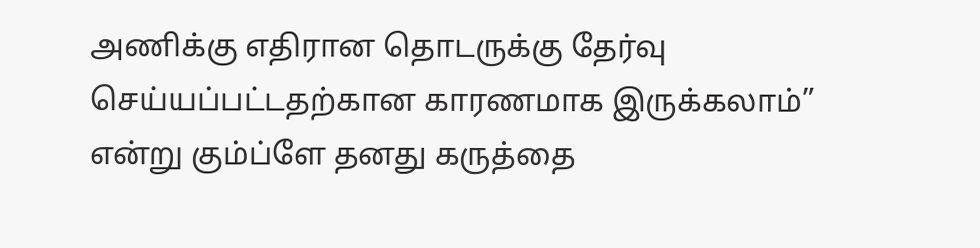அணிக்கு எதிரான தொடருக்கு தேர்வு செய்யப்பட்டதற்கான காரணமாக இருக்கலாம்” என்று கும்ப்ளே தனது கருத்தை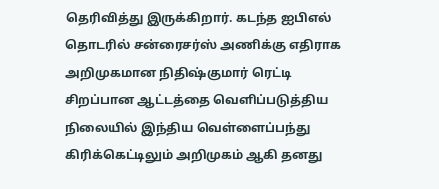தெரிவித்து இருக்கிறார். கடந்த ஐபிஎல் தொடரில் சன்ரைசர்ஸ் அணிக்கு எதிராக அறிமுகமான நிதிஷ்குமார் ரெட்டி சிறப்பான ஆட்டத்தை வெளிப்படுத்திய நிலையில் இந்திய வெள்ளைப்பந்து கிரிக்கெட்டிலும் அறிமுகம் ஆகி தனது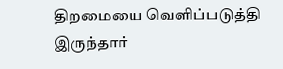திறமையை வெளிப்படுத்தி இருந்தார்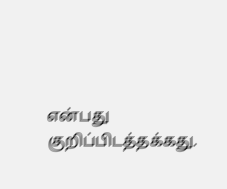என்பது குறிப்பிடத்தக்கது.